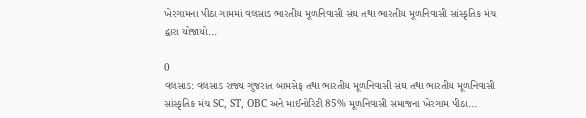ખેરગામના પીઠા ગામમાં વલસાડ ભારતીય મૂળનિવાસી સંઘ તથા ભારતીય મૂળનિવાસી સાંસ્કૃતિક મંચ દ્વારા યોજાયો...

0
વલસાડ: વલસાડ રાજ્ય ગુજરાત બામસેફ તથા ભારતીય મૂળનિવાસી સંઘ તથા ભારતીય મૂળનિવાસી સાંસ્કૃતિક મંચ SC, ST, OBC અને માઈનોરિટી 85% મૂળનિવાસી સમાજના ખેરગામ પીઠા...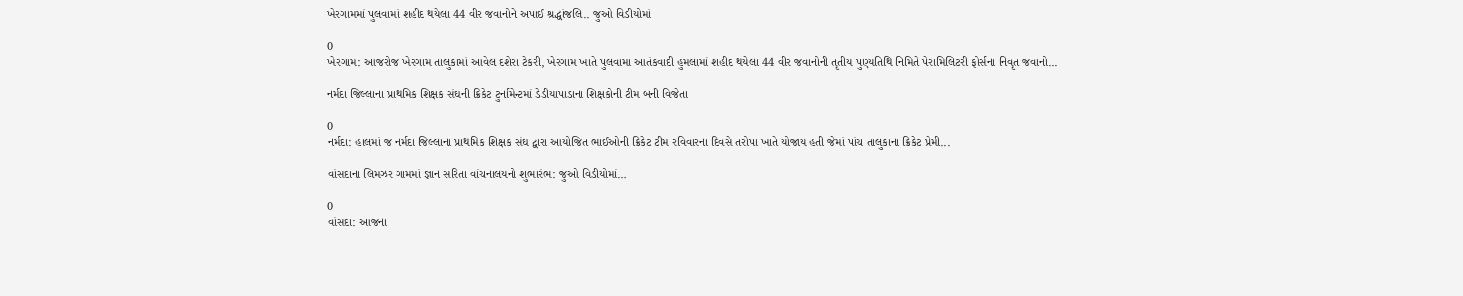ખેરગામમાં પુલવામાં શહીદ થયેલા 44 વીર જવાનોને અપાઈ શ્રદ્ધાંજલિ.. જુઓ વિડીયોમાં

0
ખેરગામ: આજરોજ ખેરગામ તાલુકામાં આવેલ દશેરા ટેકરી, ખેરગામ ખાતે પુલવામા આતંકવાદી હુમલામાં શહીદ થયેલા 44 વીર જવાનોની તૃતીય પુણ્યતિથિ નિમિતે પેરામિલિટરી ફોર્સના નિવૃત જવાનો...

નર્મદા જિલ્લાના પ્રાથમિક શિક્ષક સંઘની ક્રિકેટ ટુર્નામેન્ટમાં ડેડીયાપાડાના શિક્ષકોની ટીમ બની વિજેતા

0
નર્મદા: હાલમાં જ નર્મદા જિલ્લાના પ્રાથમિક શિક્ષક સંઘ દ્વારા આયોજિત ભાઈઓની ક્રિકેટ ટીમ રવિવારના દિવસે તરોપા ખાતે યોજાય હતી જેમાં પાંચ તાલુકાના ક્રિકેટ પ્રેમી...

વાંસદાના લિમઝર ગામમાં જ્ઞાન સરિતા વાંચનાલયનો શુભારંભ: જુઓ વિડીયોમાં…

0
વાંસદા: આજના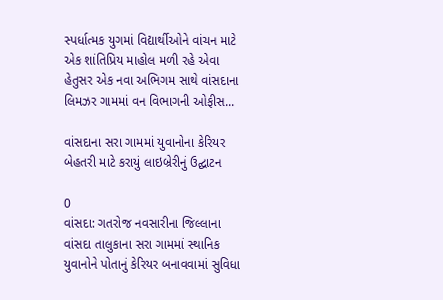સ્પર્ધાત્મક યુગમાં વિદ્યાર્થીઓને વાંચન માટે એક શાંતિપ્રિય માહોલ મળી રહે એવા હેતુસર એક નવા અભિગમ સાથે વાંસદાના લિમઝર ગામમાં વન વિભાગની ઓફીસ...

વાંસદાના સરા ગામમાં યુવાનોના કેરિયર બેહતરી માટે કરાયું લાઇબ્રેરીનું ઉદ્ઘાટન

0
વાંસદા: ગતરોજ નવસારીના જિલ્લાના વાંસદા તાલુકાના સરા ગામમાં સ્થાનિક યુવાનોને પોતાનું કેરિયર બનાવવામાં સુવિધા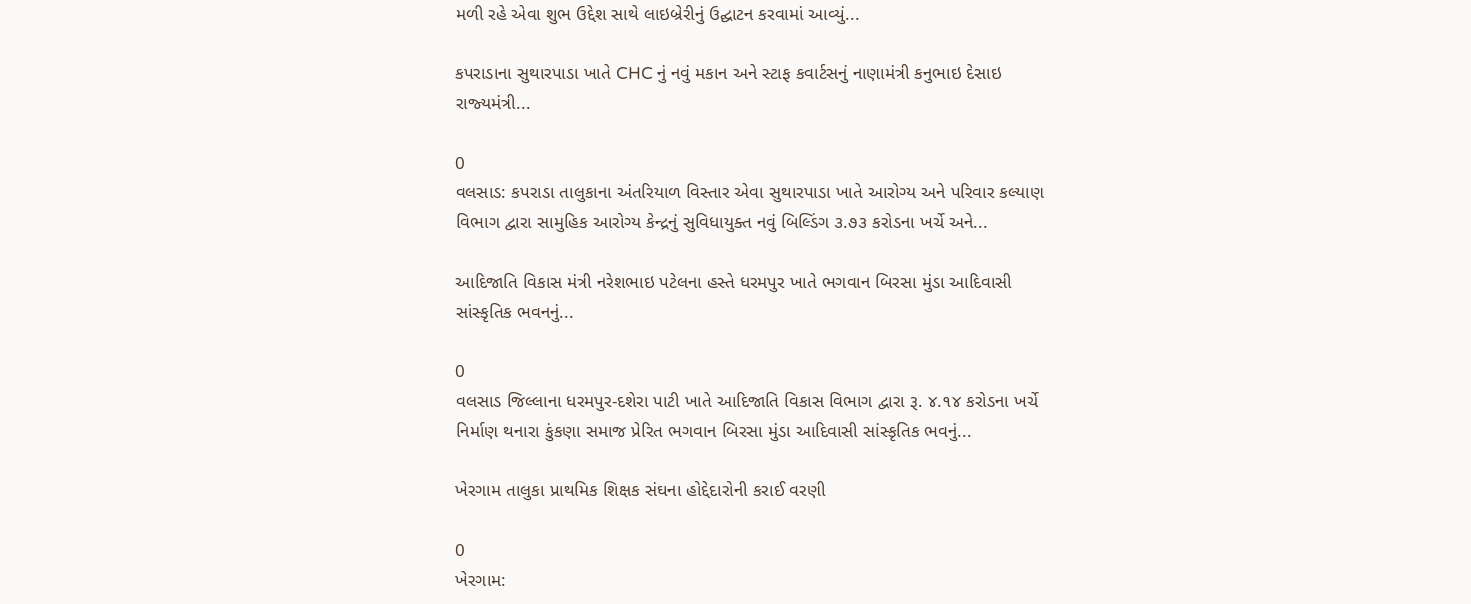મળી રહે એવા શુભ ઉદ્દેશ સાથે લાઇબ્રેરીનું ઉદ્ઘાટન કરવામાં આવ્યું...

કપરાડાના સુથારપાડા ખાતે CHC નું નવું મકાન અને સ્‍ટાફ કવાર્ટસનું નાણામંત્રી કનુભાઇ દેસાઇ રાજ્‍યમંત્રી...

0
વલસાડ: કપરાડા તાલુકાના અંતરિયાળ વિસ્‍તાર એવા સુથારપાડા ખાતે આરોગ્‍ય અને પરિવાર કલ્‍યાણ વિભાગ દ્વારા સામુહિક આરોગ્‍ય કેન્‍દ્રનું સુવિધાયુક્‍ત નવું બિલ્‍ડિંગ ૩.૭૩ કરોડના ખર્ચે અને...

આદિજાતિ વિકાસ મંત્રી નરેશભાઇ પટેલના હસ્‍તે ધરમપુર ખાતે ભગવાન બિરસા મુંડા આદિવાસી સાંસ્‍કૃતિક ભવનનું...

0
વલસાડ જિલ્લાના ધરમપુર-દશેરા પાટી ખાતે આદિજાતિ વિકાસ વિભાગ દ્વારા રૂ. ૪.૧૪ કરોડના ખર્ચે નિર્માણ થનારા કુંકણા સમાજ પ્રેરિત ભગવાન બિરસા મુંડા આદિવાસી સાંસ્‍કૃતિક ભવનું...

ખેરગામ તાલુકા પ્રાથમિક શિક્ષક સંઘના હોદ્દેદારોની કરાઈ વરણી

0
ખેરગામ: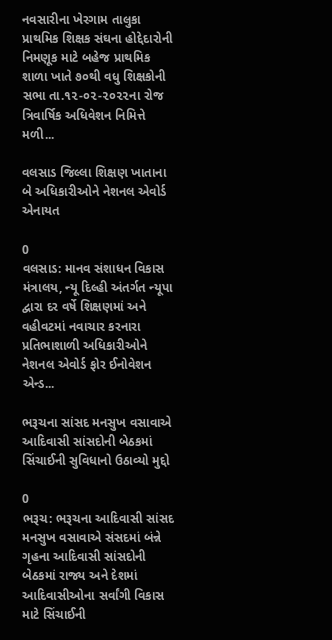નવસારીના ખેરગામ તાલુકા પ્રાથમિક શિક્ષક સંઘના હોદ્દેદારોની નિમણૂક માટે બહેજ પ્રાથમિક શાળા ખાતે ૭૦થી વધુ શિક્ષકોની સભા તા.૧૨-૦૨-૨૦૨૨ના રોજ ત્રિવાર્ષિક અધિવેશન નિમિત્તે મળી...

વલસાડ જિલ્લા શિક્ષણ ખાતાના બે અધિકારીઓને નેશનલ એવોર્ડ એનાયત

0
વલસાડ: માનવ સંશાધન વિકાસ મંત્રાલય, ન્‍યૂ દિલ્‍હી અંતર્ગત ન્‍યૂપા દ્વારા દર વર્ષે શિક્ષણમાં અને વહીવટમાં નવાચાર કરનારા પ્રતિભાશાળી અધિકારીઓને નેશનલ એવોર્ડ ફોર ઈનોવેશન એન્‍ડ...

ભરૂચના સાંસદ મનસુખ વસાવાએ આદિવાસી સાંસદોની બેઠકમાં સિંચાઈની સુવિધાનો ઉઠાવ્યો મુદ્દો

0
ભરૂચ: ભરૂચના આદિવાસી સાંસદ મનસુખ વસાવાએ સંસદમાં બંન્ને ગૃહના આદિવાસી સાંસદોની બેઠકમાં રાજ્ય અને દેશમાં આદિવાસીઓના સર્વાંગી વિકાસ માટે સિંચાઈની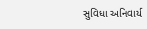સુવિધા અનિવાર્ય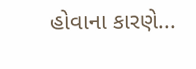હોવાના કારણે...